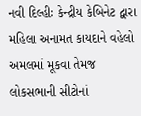નવી દિલ્હીઃ કેન્દ્રીય કેબિનેટ દ્વારા મહિલા અનામત કાયદાને વહેલો અમલમાં મૂકવા તેમજ લોકસભાની સીટોનાં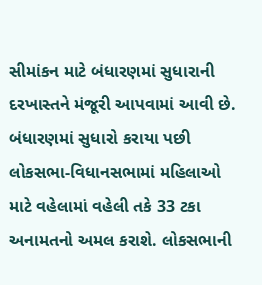સીમાંકન માટે બંધારણમાં સુધારાની દરખાસ્તને મંજૂરી આપવામાં આવી છે. બંધારણમાં સુધારો કરાયા પછી લોકસભા-વિધાનસભામાં મહિલાઓ માટે વહેલામાં વહેલી તકે 33 ટકા અનામતનો અમલ કરાશે. લોકસભાની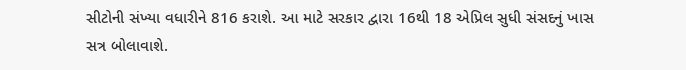સીટોની સંખ્યા વધારીને 816 કરાશે. આ માટે સરકાર દ્વારા 16થી 18 એપ્રિલ સુધી સંસદનું ખાસ સત્ર બોલાવાશે.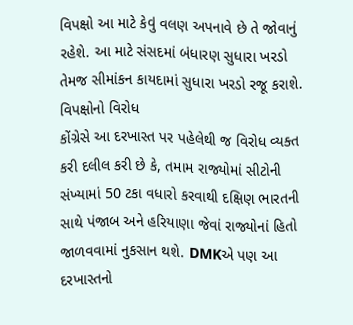વિપક્ષો આ માટે કેવું વલણ અપનાવે છે તે જોવાનું રહેશે. આ માટે સંસદમાં બંધારણ સુધારા ખરડો તેમજ સીમાંકન કાયદામાં સુધારા ખરડો રજૂ કરાશે.
વિપક્ષોનો વિરોધ
કોંગ્રેસે આ દરખાસ્ત પર પહેલેથી જ વિરોધ વ્યક્ત કરી દલીલ કરી છે કે, તમામ રાજ્યોમાં સીટોની સંખ્યામાં 50 ટકા વધારો કરવાથી દક્ષિણ ભારતની સાથે પંજાબ અને હરિયાણા જેવાં રાજ્યોનાં હિતો જાળવવામાં નુકસાન થશે. DMKએ પણ આ દરખાસ્તનો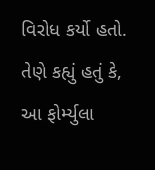વિરોધ કર્યો હતો. તેણે કહ્યું હતું કે, આ ફોર્મ્યુલા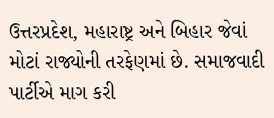ઉત્તરપ્રદેશ, મહારાષ્ટ્ર અને બિહાર જેવાં મોટાં રાજ્યોની તરફેણમાં છે. સમાજવાદી પાર્ટીએ માગ કરી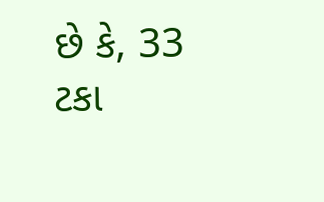છે કે, 33 ટકા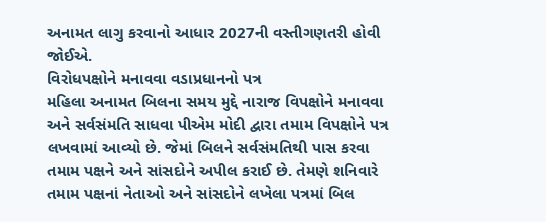અનામત લાગુ કરવાનો આધાર 2027ની વસ્તીગણતરી હોવી જોઈએ.
વિરોધપક્ષોને મનાવવા વડાપ્રધાનનો પત્ર
મહિલા અનામત બિલના સમય મુદ્દે નારાજ વિપક્ષોને મનાવવા અને સર્વસંમતિ સાધવા પીએમ મોદી દ્વારા તમામ વિપક્ષોને પત્ર લખવામાં આવ્યો છે. જેમાં બિલને સર્વસંમતિથી પાસ કરવા તમામ પક્ષને અને સાંસદોને અપીલ કરાઈ છે. તેમણે શનિવારે તમામ પક્ષનાં નેતાઓ અને સાંસદોને લખેલા પત્રમાં બિલ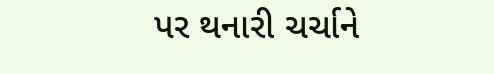પર થનારી ચર્ચાને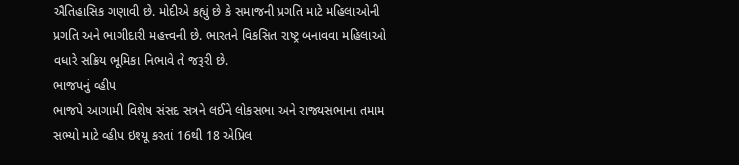ઐતિહાસિક ગણાવી છે. મોદીએ કહ્યું છે કે સમાજની પ્રગતિ માટે મહિલાઓની પ્રગતિ અને ભાગીદારી મહત્ત્વની છે. ભારતને વિકસિત રાષ્ટ્ર બનાવવા મહિલાઓ વધારે સક્રિય ભૂમિકા નિભાવે તે જરૂરી છે.
ભાજપનું વ્હીપ
ભાજપે આગામી વિશેષ સંસદ સત્રને લઈને લોકસભા અને રાજ્યસભાના તમામ સભ્યો માટે વ્હીપ ઇશ્યૂ કરતાં 16થી 18 એપ્રિલ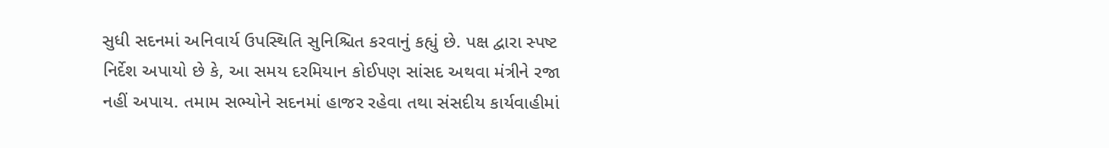સુધી સદનમાં અનિવાર્ય ઉપસ્થિતિ સુનિશ્ચિત કરવાનું કહ્યું છે. પક્ષ દ્વારા સ્પષ્ટ નિર્દેશ અપાયો છે કે, આ સમય દરમિયાન કોઈપણ સાંસદ અથવા મંત્રીને રજા નહીં અપાય. તમામ સભ્યોને સદનમાં હાજર રહેવા તથા સંસદીય કાર્યવાહીમાં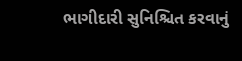ભાગીદારી સુનિશ્ચિત કરવાનું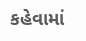કહેવામાં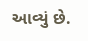આવ્યું છે.